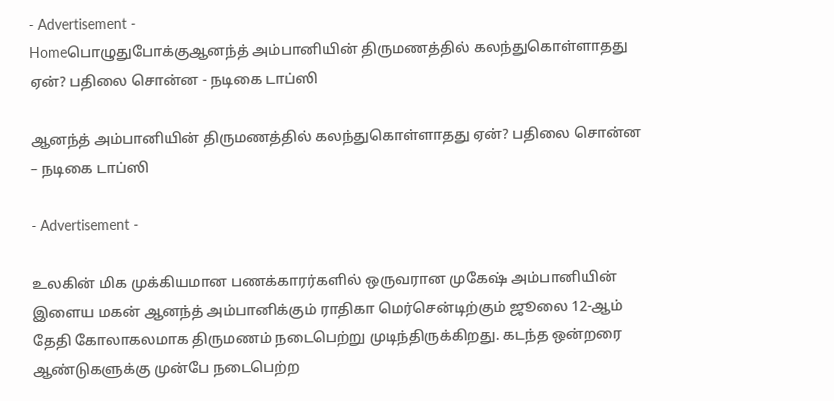- Advertisement -
Homeபொழுதுபோக்குஆனந்த் அம்பானியின் திருமணத்தில் கலந்துகொள்ளாதது ஏன்? பதிலை சொன்ன - நடிகை டாப்ஸி

ஆனந்த் அம்பானியின் திருமணத்தில் கலந்துகொள்ளாதது ஏன்? பதிலை சொன்ன – நடிகை டாப்ஸி

- Advertisement -

உலகின் மிக முக்கியமான பணக்காரர்களில் ஒருவரான முகேஷ் அம்பானியின் இளைய மகன் ஆனந்த் அம்பானிக்கும் ராதிகா மெர்சென்டிற்கும் ஜூலை 12-ஆம் தேதி கோலாகலமாக திருமணம் நடைபெற்று முடிந்திருக்கிறது. கடந்த ஒன்றரை ஆண்டுகளுக்கு முன்பே நடைபெற்ற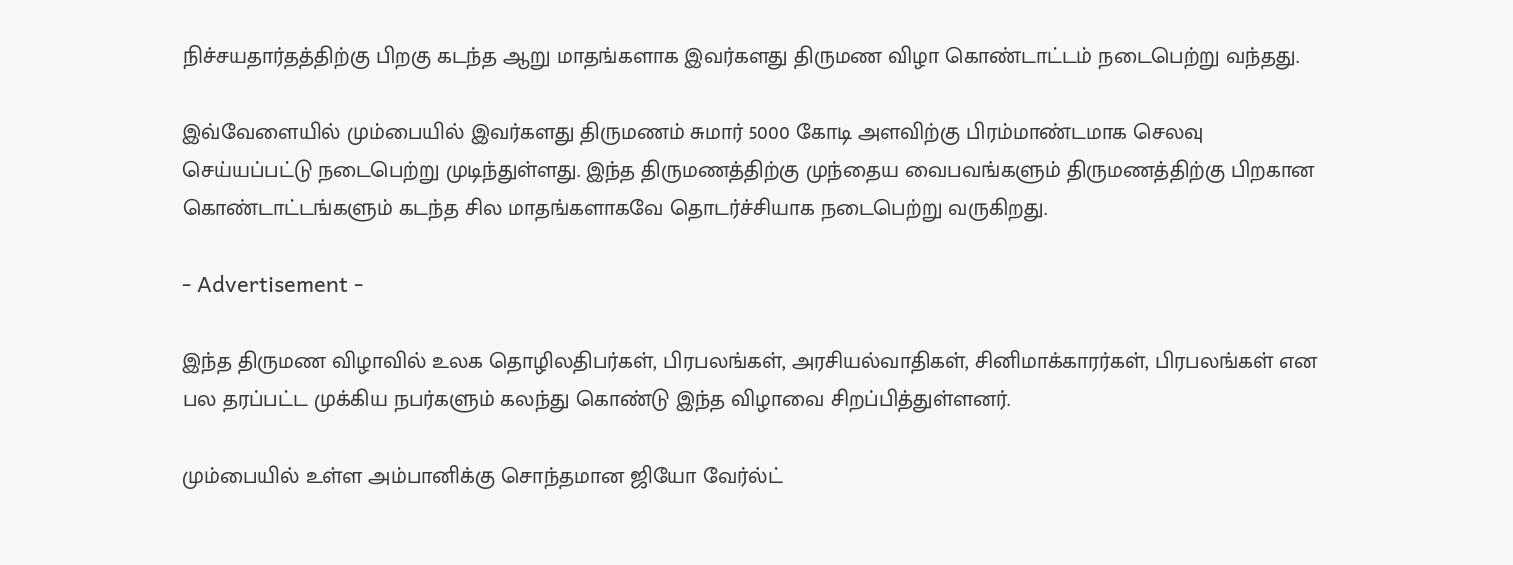நிச்சயதார்தத்திற்கு பிறகு கடந்த ஆறு மாதங்களாக இவர்களது திருமண விழா கொண்டாட்டம் நடைபெற்று வந்தது.

இவ்வேளையில் மும்பையில் இவர்களது திருமணம் சுமார் 5000 கோடி அளவிற்கு பிரம்மாண்டமாக செலவு செய்யப்பட்டு நடைபெற்று முடிந்துள்ளது. இந்த திருமணத்திற்கு முந்தைய வைபவங்களும் திருமணத்திற்கு பிறகான கொண்டாட்டங்களும் கடந்த சில மாதங்களாகவே தொடர்ச்சியாக நடைபெற்று வருகிறது.

- Advertisement -

இந்த திருமண விழாவில் உலக தொழிலதிபர்கள், பிரபலங்கள், அரசியல்வாதிகள், சினிமாக்காரர்கள், பிரபலங்கள் என பல தரப்பட்ட முக்கிய நபர்களும் கலந்து கொண்டு இந்த விழாவை சிறப்பித்துள்ளனர்.

மும்பையில் உள்ள அம்பானிக்கு சொந்தமான ஜியோ வேர்ல்ட்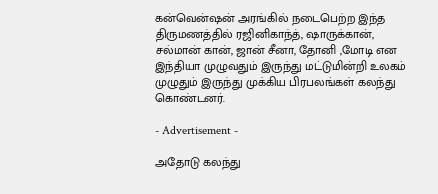கன்வென்ஷன் அரங்கில் நடைபெற்ற இந்த திருமணத்தில் ரஜினிகாந்த், ஷாருக்கான், சல்மான் கான், ஜான் சீனா, தோனி ,மோடி என இந்தியா முழுவதும் இருந்து மட்டுமின்றி உலகம் முழுதும் இருந்து முக்கிய பிரபலங்கள் கலந்து கொண்டனர்.

- Advertisement -

அதோடு கலந்து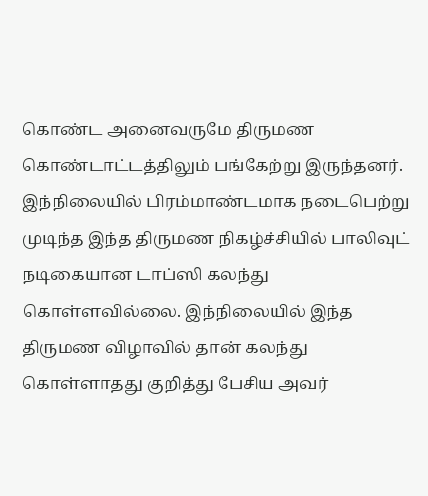கொண்ட அனைவருமே திருமண கொண்டாட்டத்திலும் பங்கேற்று இருந்தனர். இந்நிலையில் பிரம்மாண்டமாக நடைபெற்று முடிந்த இந்த திருமண நிகழ்ச்சியில் பாலிவுட் நடிகையான டாப்ஸி கலந்து கொள்ளவில்லை. இந்நிலையில் இந்த திருமண விழாவில் தான் கலந்து கொள்ளாதது குறித்து பேசிய அவர்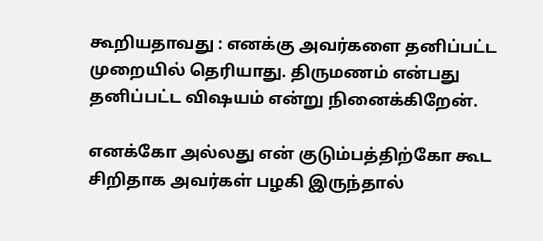கூறியதாவது : எனக்கு அவர்களை தனிப்பட்ட முறையில் தெரியாது. திருமணம் என்பது தனிப்பட்ட விஷயம் என்று நினைக்கிறேன்.

எனக்கோ அல்லது என் குடும்பத்திற்கோ கூட சிறிதாக அவர்கள் பழகி இருந்தால்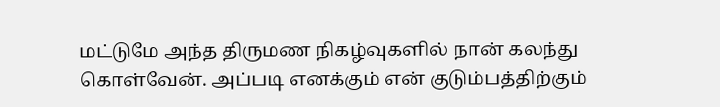மட்டுமே அந்த திருமண நிகழ்வுகளில் நான் கலந்து கொள்வேன். அப்படி எனக்கும் என் குடும்பத்திற்கும்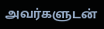அவர்களுடன்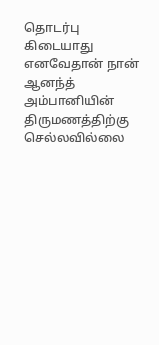தொடர்பு கிடையாது எனவேதான் நான் ஆனந்த் அம்பானியின் திருமணத்திற்கு செல்லவில்லை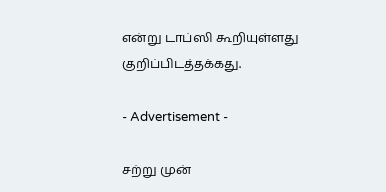என்று டாப்ஸி கூறியுள்ளது குறிப்பிடத்தக்கது.

- Advertisement -

சற்று முன்